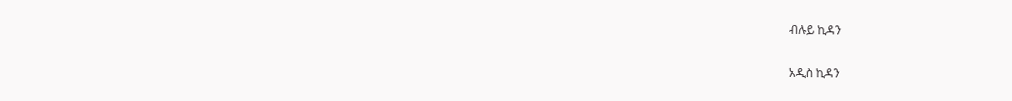ብሉይ ኪዳን

አዲስ ኪዳን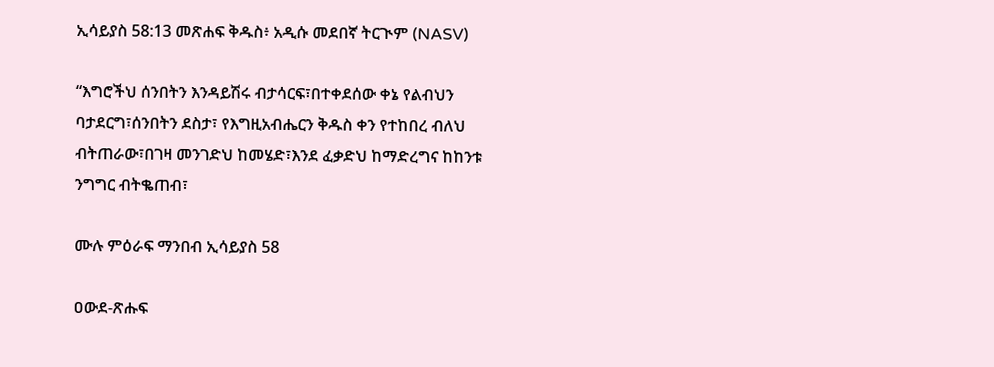ኢሳይያስ 58:13 መጽሐፍ ቅዱስ፥ አዲሱ መደበኛ ትርጒም (NASV)

“እግሮችህ ሰንበትን እንዳይሽሩ ብታሳርፍ፣በተቀደሰው ቀኔ የልብህን ባታደርግ፣ሰንበትን ደስታ፣ የእግዚአብሔርን ቅዱስ ቀን የተከበረ ብለህ ብትጠራው፣በገዛ መንገድህ ከመሄድ፣እንደ ፈቃድህ ከማድረግና ከከንቱ ንግግር ብትቈጠብ፣

ሙሉ ምዕራፍ ማንበብ ኢሳይያስ 58

ዐውደ-ጽሑፍ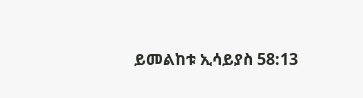ይመልከቱ ኢሳይያስ 58:13